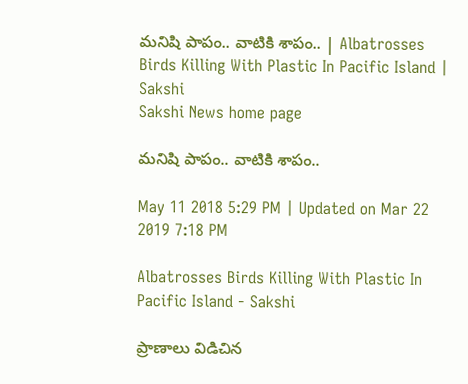మనిషి పాపం.. వాటికి శాపం.. | Albatrosses Birds Killing With Plastic In Pacific Island | Sakshi
Sakshi News home page

మనిషి పాపం.. వాటికి శాపం..

May 11 2018 5:29 PM | Updated on Mar 22 2019 7:18 PM

Albatrosses Birds Killing With Plastic In Pacific Island - Sakshi

ప్రాణాలు విడిచిన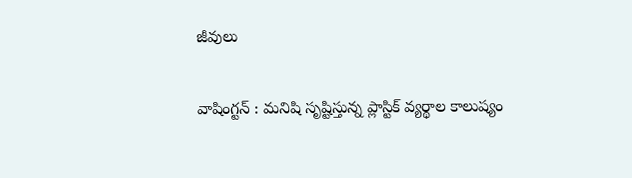జీవులు

వాషింగ్టన్‌ : మనిషి సృష్టిస్తున్న ప్లాస్టిక్‌ వ్యర్థాల కాలుష్యం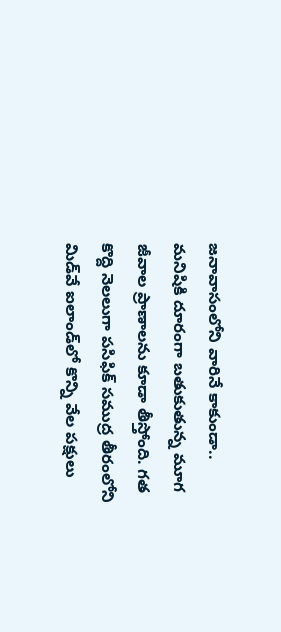జనావాసంలోని వారినే కాకుండా.. మనిషికి దూరంగా బతుకుతున్న మూగ జీవాల ప్రాణాలను కూడా తీస్తోంది. గత కొద్ది నెలలుగా పసిఫిక్‌ సముద్ర తీరంలోని మిడ్‌వే ఐలాండ్‌లో కొన్ని వేల పక్షులు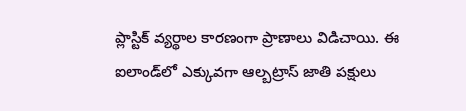ప్లాస్టిక్‌ వ్యర్థాల కారణంగా ప్రాణాలు విడిచాయి. ఈ ఐలాండ్‌లో ఎక్కువగా ఆల్బట్రాస్‌ జాతి పక్షులు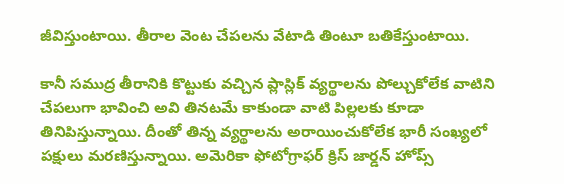జీవిస్తుంటాయి. తీరాల వెంట చేపలను వేటాడి తింటూ బతికేస్తుంటాయి.

కానీ సముద్ర తీరానికి కొట్టుకు వచ్చిన ప్లాస్లిక్‌ వ్యర్థాలను పోల్చుకోలేక వాటిని చేపలుగా భావించి అవి తినటమే కాకుండా వాటి పిల్లలకు కూడా తినిపిస్తున్నాయి. దీంతో తిన్న వ్యర్థాలను అరాయించుకోలేక భారీ సంఖ్యలో పక్షులు మరణిస్తున్నాయి. అమెరికా ఫోటోగ్రాఫర్‌ క్రిస్‌ జార్డన్‌ హోప్స్‌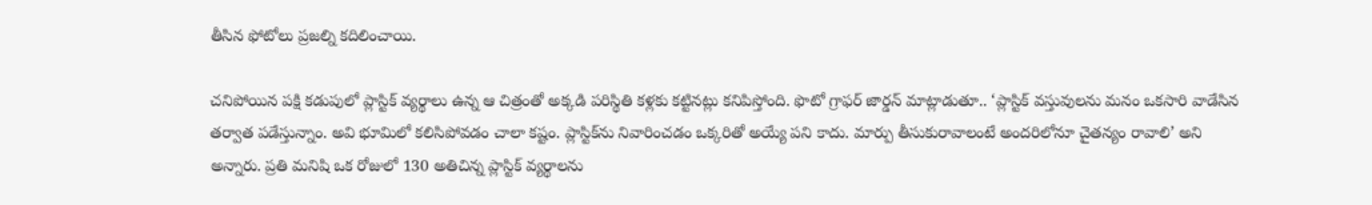తీసిన ఫోటోలు ప్రజల్ని కదిలించాయి.

చనిపోయిన పక్షి కడుపులో ప్లాస్టిక్‌ వ్యర్థాలు ఉన్న ఆ చిత్రంతో అక్కడి పరిస్థితి కళ్లకు కట్టినట్లు కనిపిస్తోంది. ఫొటో గ్రాఫర్‌ జార్డన్‌ మాట్లాడుతూ.. ‘ప్లాస్టిక్‌ వస్తువులను మనం ఒకసారి వాడేసిన తర్వాత పడేస్తున్నాం. అవి భూమిలో కలిసిపోవడం చాలా కష్టం. ప్లాస్టిక్‌ను నివారించడం ఒక్కరితో అయ్యే పని కాదు. మార్పు తీసుకురావాలంటే అందరిలోనూ చైతన్యం రావాలి’ అని అన్నారు. ప్రతి మనిషి ఒక రోజులో 130 అతిచిన్న ప్లాస్టిక్‌ వ్యర్థాలను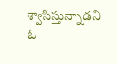శ్వాసిస్తున్నాడని ఓ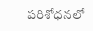పరిశోధనలో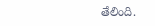తేలింది.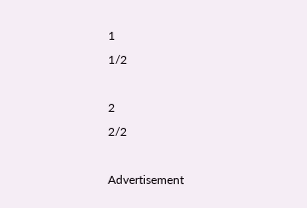1
1/2

2
2/2

Advertisement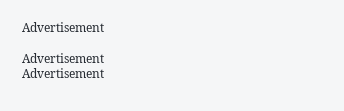Advertisement

Advertisement
Advertisement